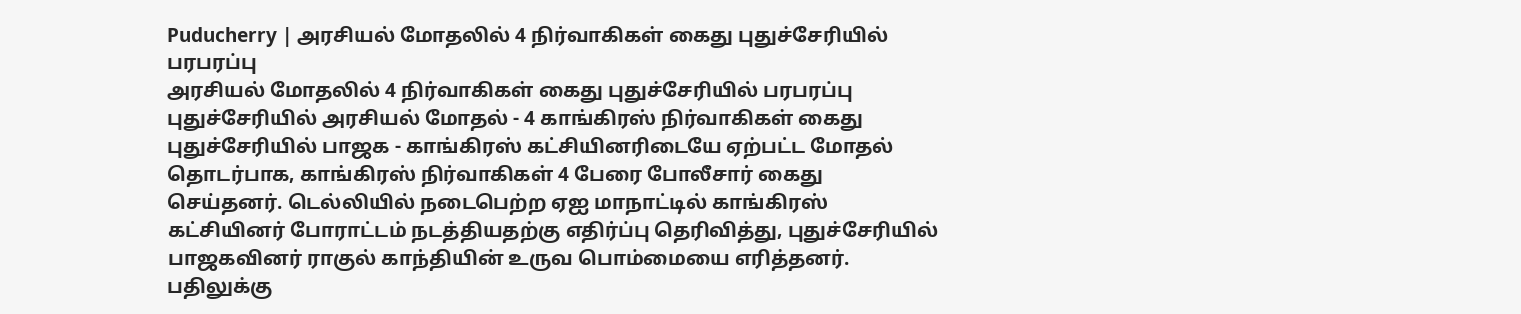Puducherry | அரசியல் மோதலில் 4 நிர்வாகிகள் கைது புதுச்சேரியில் பரபரப்பு
அரசியல் மோதலில் 4 நிர்வாகிகள் கைது புதுச்சேரியில் பரபரப்பு
புதுச்சேரியில் அரசியல் மோதல் - 4 காங்கிரஸ் நிர்வாகிகள் கைது புதுச்சேரியில் பாஜக - காங்கிரஸ் கட்சியினரிடையே ஏற்பட்ட மோதல் தொடர்பாக, காங்கிரஸ் நிர்வாகிகள் 4 பேரை போலீசார் கைது செய்தனர். டெல்லியில் நடைபெற்ற ஏஐ மாநாட்டில் காங்கிரஸ் கட்சியினர் போராட்டம் நடத்தியதற்கு எதிர்ப்பு தெரிவித்து, புதுச்சேரியில் பாஜகவினர் ராகுல் காந்தியின் உருவ பொம்மையை எரித்தனர். பதிலுக்கு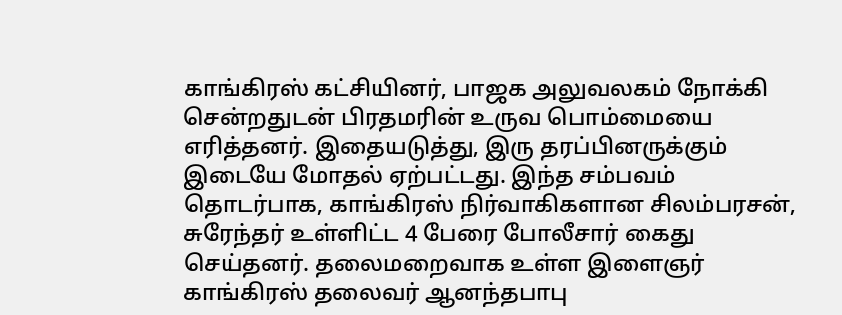காங்கிரஸ் கட்சியினர், பாஜக அலுவலகம் நோக்கி சென்றதுடன் பிரதமரின் உருவ பொம்மையை எரித்தனர். இதையடுத்து, இரு தரப்பினருக்கும் இடையே மோதல் ஏற்பட்டது. இந்த சம்பவம் தொடர்பாக, காங்கிரஸ் நிர்வாகிகளான சிலம்பரசன், சுரேந்தர் உள்ளிட்ட 4 பேரை போலீசார் கைது செய்தனர். தலைமறைவாக உள்ள இளைஞர் காங்கிரஸ் தலைவர் ஆனந்தபாபு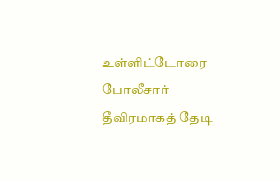உள்ளிட்டோரை போலீசார் தீவிரமாகத் தேடி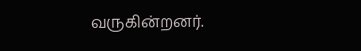வருகின்றனர்.